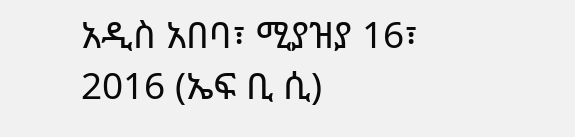አዲስ አበባ፣ ሚያዝያ 16፣ 2016 (ኤፍ ቢ ሲ)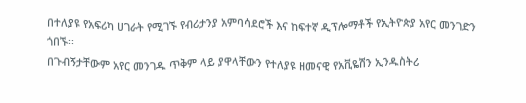በተለያዩ የአፍሪካ ሀገራት የሚገኙ የብሪታንያ አምባሳደሮች እና ከፍተኛ ዲፕሎማቶች የኢትዮጵያ አየር መንገድን ጎበኙ፡፡
በጉብኝታቸውም አየር መንገዱ ጥቅም ላይ ያዋላቸውን የተለያዩ ዘመናዊ የአቪዬሽን ኢንዱስትሪ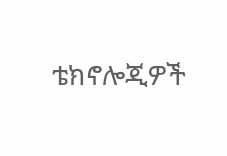ቴክኖሎጂዎች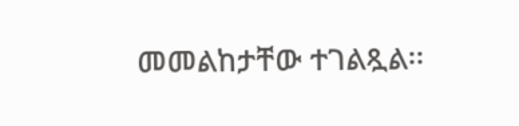መመልከታቸው ተገልጿል፡፡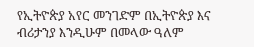የኢትዮጵያ አየር መንገድም በኢትዮጵያ እና ብሪታንያ እንዲሁም በመላው ዓለም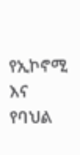የኢኮኖሚ እና የባህል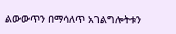ልውውጥን በማሳለጥ አገልግሎትቱን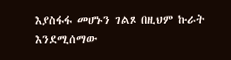እያስፋፋ መሆኑን ገልጾ በዚህም ኩራት እንደሚሰማው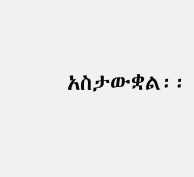አስታውቋል፡፡